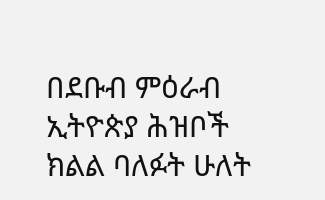በደቡብ ምዕራብ ኢትዮጵያ ሕዝቦች ክልል ባለፉት ሁለት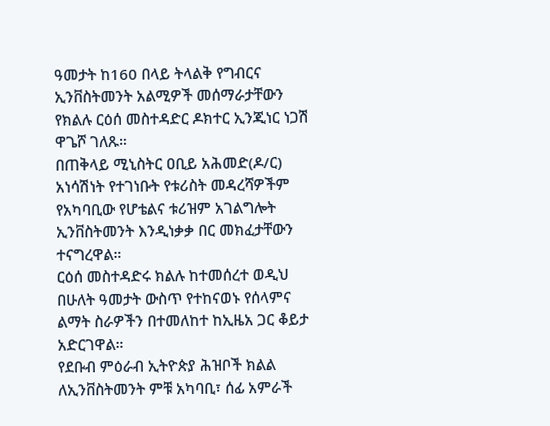ዓመታት ከ160 በላይ ትላልቅ የግብርና ኢንቨስትመንት አልሚዎች መሰማራታቸውን የክልሉ ርዕሰ መስተዳድር ዶክተር ኢንጂነር ነጋሽ ዋጌሾ ገለጹ።
በጠቅላይ ሚኒስትር ዐቢይ አሕመድ(ዶ/ር) አነሳሽነት የተገነቡት የቱሪስት መዳረሻዎችም የአካባቢው የሆቴልና ቱሪዝም አገልግሎት ኢንቨስትመንት እንዲነቃቃ በር መክፈታቸውን ተናግረዋል።
ርዕሰ መስተዳድሩ ክልሉ ከተመሰረተ ወዲህ በሁለት ዓመታት ውስጥ የተከናወኑ የሰላምና ልማት ስራዎችን በተመለከተ ከኢዜአ ጋር ቆይታ አድርገዋል።
የደቡብ ምዕራብ ኢትዮጵያ ሕዝቦች ክልል ለኢንቨስትመንት ምቹ አካባቢ፣ ሰፊ አምራች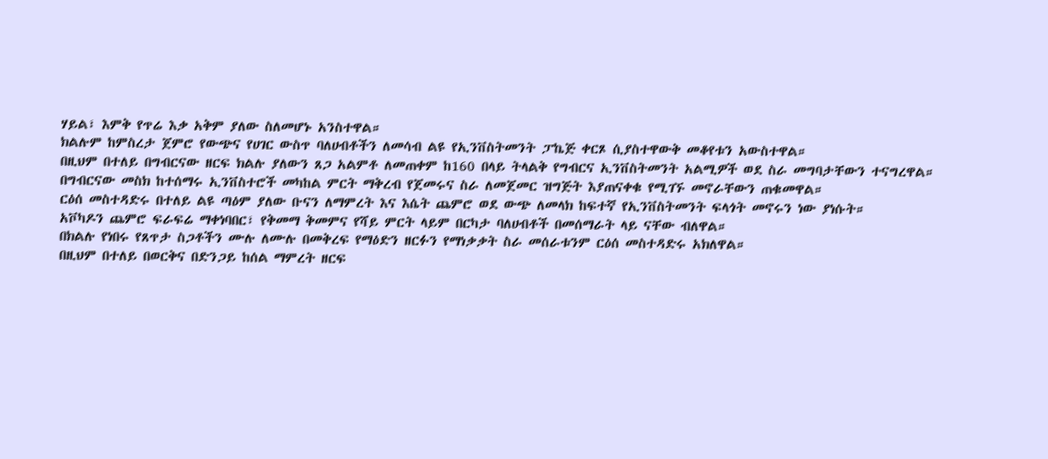ሃይል፣ እምቅ የጥሬ እቃ አቅም ያለው ስለመሆኑ አንስተዋል።
ክልሉም ከምስረታ ጀምሮ የውጭና የሀገር ውስጥ ባለሀብቶችን ለመሳብ ልዩ የኢንቨስትመንት ፓኬጅ ቀርጾ ሲያስተዋውቅ መቆየቱን አውስተዋል።
በዚህም በተለይ በግብርናው ዘርፍ ክልሉ ያለውን ጸጋ አልምቶ ለመጠቀም ከ160 በላይ ትላልቅ የግብርና ኢንቨስትመንት አልሚዎች ወደ ስራ መግባታቸውን ተናግረዋል።
በግብርናው መስክ ከተሰማሩ ኢንቨስተሮች መካከል ምርት ማቅረብ የጀመሩና ስራ ለመጀመር ዝግጅት እያጠናቀቁ የሚገኙ መኖራቸውን ጠቁመዋል።
ርዕሰ መስተዳድሩ በተለይ ልዩ ጣዕም ያለው ቡናን ለማምረት እና እሴት ጨምሮ ወደ ውጭ ለመላክ ከፍተኛ የኢንቨስትመንት ፍላጎት መኖሩን ነው ያነሱት።
አቮካዶን ጨምሮ ፍራፍሬ ማቀነባበር፣ የቅመማ ቅመምና የሻይ ምርት ላይም በርካታ ባለሀብቶች በመሰማራት ላይ ናቸው ብለዋል።
በክልሉ የነበሩ የጸጥታ ስጋቶችን ሙሉ ለሙሉ በመቅረፍ የማዕድን ዘርፉን የማነቃቃት ስራ መሰራቱንም ርዕሰ መስተዳድሩ አክለዋል።
በዚህም በተለይ በወርቅና በድንጋይ ከሰል ማምረት ዘርፍ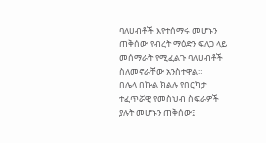ባለሀብቶች እየተሰማሩ መሆኑን ጠቅሰው የብረት ማዕድን ፍለጋ ላይ መሰማራት የሚፈልጉ ባለሀብቶች ስለመኖራቸው አንስተዋል።
በሌላ በኩል ክልሉ የበርካታ ተፈጥሯዊ የመስህብ ስፍራዎች ያሉት መሆኑን ጠቅሰው፤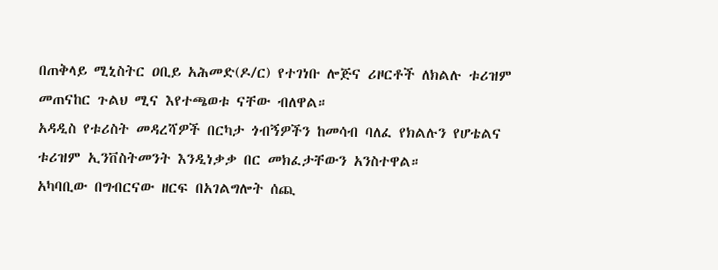በጠቅላይ ሚኒስትር ዐቢይ አሕመድ(ዶ/ር) የተገነቡ ሎጅና ሪዞርቶች ለክልሉ ቱሪዝም መጠናከር ጉልህ ሚና እየተጫወቱ ናቸው ብለዋል።
አዳዲስ የቱሪስት መዳረሻዎች በርካታ ጎብኝዎችን ከመሳብ ባለፈ የክልሉን የሆቴልና ቱሪዝም ኢንቨስትመንት እንዲነቃቃ በር መክፈታቸውን አንስተዋል።
አካባቢው በግብርናው ዘርፍ በአገልግሎት ሰጪ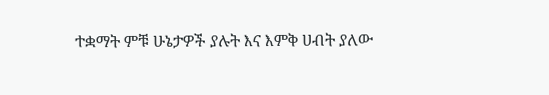ተቋማት ምቹ ሁኔታዎች ያሉት እና እምቅ ሀብት ያለው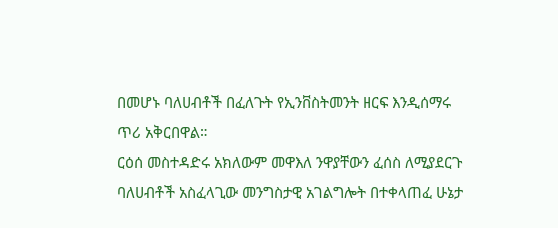በመሆኑ ባለሀብቶች በፈለጉት የኢንቨስትመንት ዘርፍ እንዲሰማሩ ጥሪ አቅርበዋል።
ርዕሰ መስተዳድሩ አክለውም መዋእለ ንዋያቸውን ፈሰስ ለሚያደርጉ ባለሀብቶች አስፈላጊው መንግስታዊ አገልግሎት በተቀላጠፈ ሁኔታ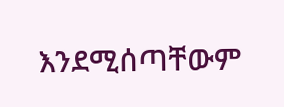እንደሚሰጣቸውም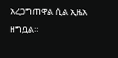አረጋግጠዋል ሲል ኢዜአ ዘግቧል።